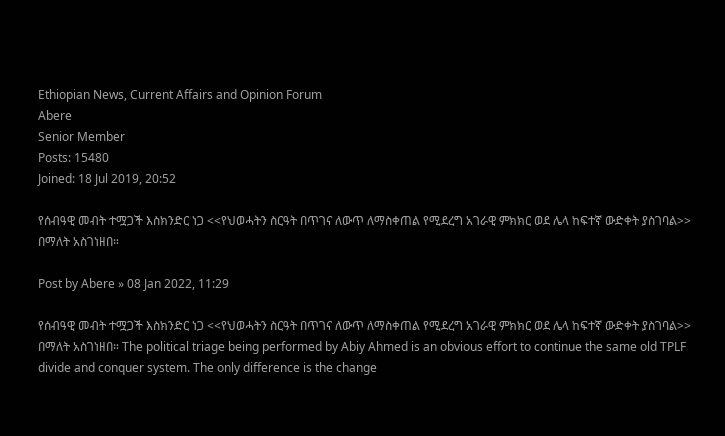Ethiopian News, Current Affairs and Opinion Forum
Abere
Senior Member
Posts: 15480
Joined: 18 Jul 2019, 20:52

የሰብዓዊ መብት ተሟጋች እስክንድር ነጋ <<የህወሓትን ስርዓት በጥገና ለውጥ ለማስቀጠል የሚደረግ አገራዊ ምክክር ወደ ሌላ ከፍተኛ ውድቀት ያስገባል>> በማለት አስገነዘበ።

Post by Abere » 08 Jan 2022, 11:29

የሰብዓዊ መብት ተሟጋች እስክንድር ነጋ <<የህወሓትን ስርዓት በጥገና ለውጥ ለማስቀጠል የሚደረግ አገራዊ ምክክር ወደ ሌላ ከፍተኛ ውድቀት ያስገባል>> በማለት አስገነዘበ። The political triage being performed by Abiy Ahmed is an obvious effort to continue the same old TPLF divide and conquer system. The only difference is the change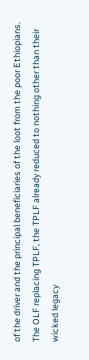of the driver and the principal beneficiaries of the loot from the poor Ethiopians. The OLF replacing TPLF, the TPLF already reduced to nothing other than their wicked legacy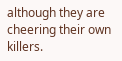although they are cheering their own killers.